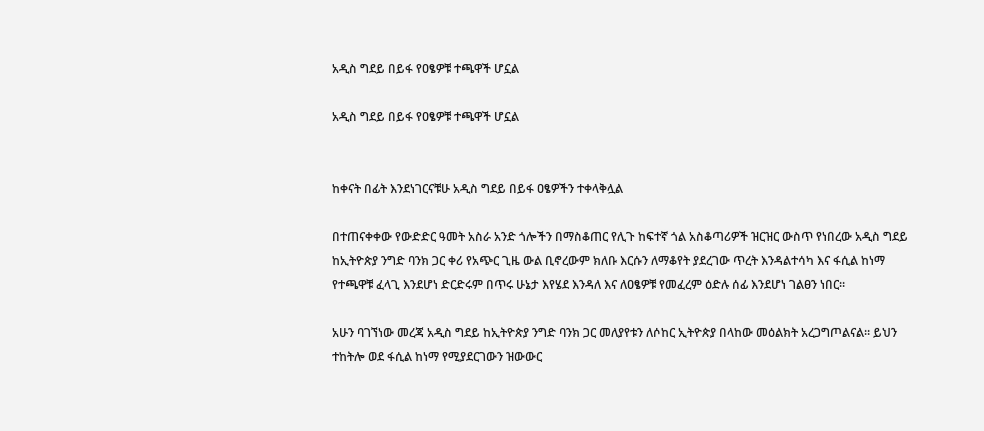አዲስ ግደይ በይፋ የዐፄዎቹ ተጫዋች ሆኗል

አዲስ ግደይ በይፋ የዐፄዎቹ ተጫዋች ሆኗል


ከቀናት በፊት እንደነገርናቹሁ አዲስ ግደይ በይፋ ዐፄዎችን ተቀላቅሏል

በተጠናቀቀው የውድድር ዓመት አስራ አንድ ጎሎችን በማስቆጠር የሊጉ ከፍተኛ ጎል አስቆጣሪዎች ዝርዝር ውስጥ የነበረው አዲስ ግደይ ከኢትዮጵያ ንግድ ባንክ ጋር ቀሪ የአጭር ጊዜ ውል ቢኖረውም ክለቡ እርሱን ለማቆየት ያደረገው ጥረት እንዳልተሳካ እና ፋሲል ከነማ የተጫዋቹ ፈላጊ እንደሆነ ድርድሩም በጥሩ ሁኔታ እየሄደ እንዳለ እና ለዐፄዎቹ የመፈረም ዕድሉ ሰፊ እንደሆነ ገልፀን ነበር።

አሁን ባገኘነው መረጃ አዲስ ግደይ ከኢትዮጵያ ንግድ ባንክ ጋር መለያየቱን ለሶከር ኢትዮጵያ በላከው መዕልክት አረጋግጦልናል። ይህን ተከትሎ ወደ ፋሲል ከነማ የሚያደርገውን ዝውውር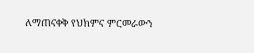ለማጠናቀቅ የህክምና ምርመራውን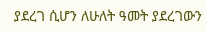ያደረገ ሲሆን ለሁለት ዓመት ያደረገውን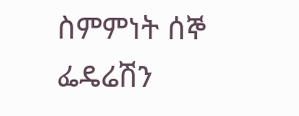ስምምነት ሰኞ ፌዴሬሽን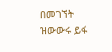በመገኘት ዝውውሩ ይፋ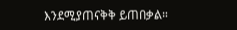እንደሚያጠናቅቅ ይጠበቃል።